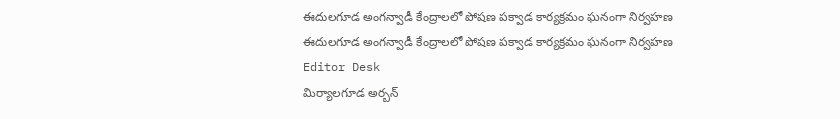ఈదులగూడ అంగన్వాడీ కేంద్రాలలో పోషణ పక్వాడ కార్యక్రమం ఘనంగా నిర్వహణ
ఈదులగూడ అంగన్వాడీ కేంద్రాలలో పోషణ పక్వాడ కార్యక్రమం ఘనంగా నిర్వహణ
Editor Desk
మిర్యాలగూడ అర్బన్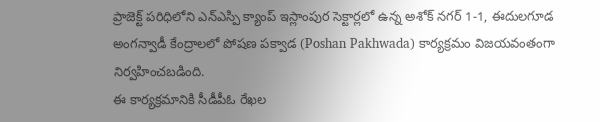ప్రాజెక్ట్ పరిధిలోని ఎన్ఎస్పి క్యాంప్ ఇస్లాంపుర సెక్టార్లలో ఉన్న అశోక్ నగర్ 1-1, ఈదులగూడ అంగన్వాడీ కేంద్రాలలో పోషణ పక్వాడ (Poshan Pakhwada) కార్యక్రమం విజయవంతంగా నిర్వహించబడింది.
ఈ కార్యక్రమానికి సీడీపీఓ రేఖల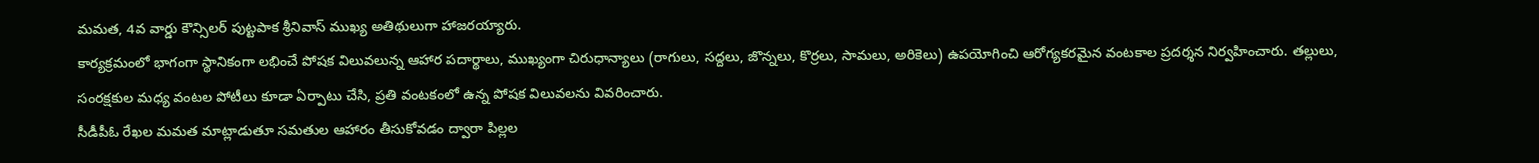మమత, 4వ వార్డు కౌన్సిలర్ పుట్టపాక శ్రీనివాస్ ముఖ్య అతిథులుగా హాజరయ్యారు.
కార్యక్రమంలో భాగంగా స్థానికంగా లభించే పోషక విలువలున్న ఆహార పదార్థాలు, ముఖ్యంగా చిరుధాన్యాలు (రాగులు, సద్దలు, జొన్నలు, కొర్రలు, సామలు, అరికెలు) ఉపయోగించి ఆరోగ్యకరమైన వంటకాల ప్రదర్శన నిర్వహించారు. తల్లులు, సంరక్షకుల మధ్య వంటల పోటీలు కూడా ఏర్పాటు చేసి, ప్రతి వంటకంలో ఉన్న పోషక విలువలను వివరించారు.
సీడీపీఓ రేఖల మమత మాట్లాడుతూ సమతుల ఆహారం తీసుకోవడం ద్వారా పిల్లల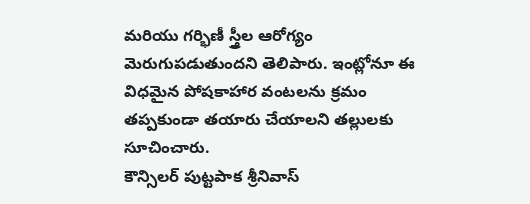మరియు గర్భిణీ స్త్రీల ఆరోగ్యం మెరుగుపడుతుందని తెలిపారు. ఇంట్లోనూ ఈ విధమైన పోషకాహార వంటలను క్రమం తప్పకుండా తయారు చేయాలని తల్లులకు సూచించారు.
కౌన్సిలర్ పుట్టపాక శ్రీనివాస్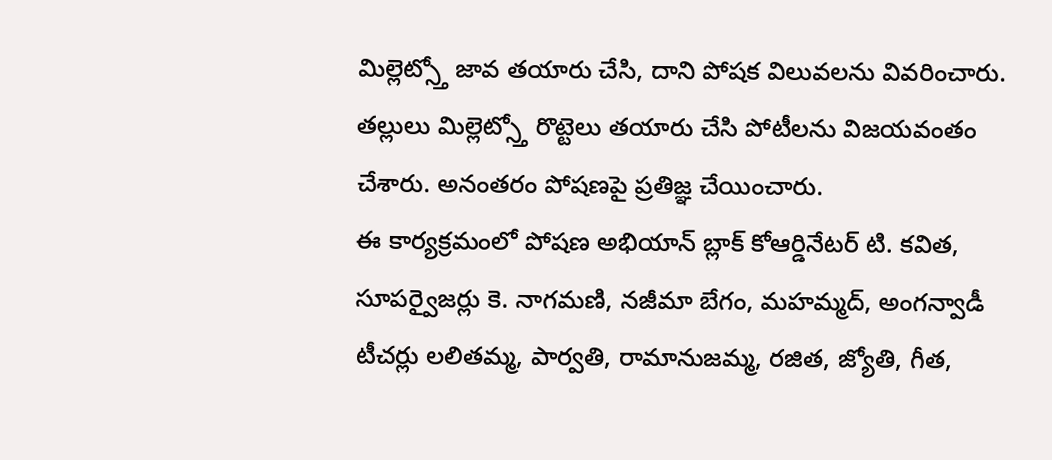మిల్లెట్స్తో జావ తయారు చేసి, దాని పోషక విలువలను వివరించారు. తల్లులు మిల్లెట్స్తో రొట్టెలు తయారు చేసి పోటీలను విజయవంతం చేశారు. అనంతరం పోషణపై ప్రతిజ్ఞ చేయించారు.
ఈ కార్యక్రమంలో పోషణ అభియాన్ బ్లాక్ కోఆర్డినేటర్ టి. కవిత, సూపర్వైజర్లు కె. నాగమణి, నజీమా బేగం, మహమ్మద్, అంగన్వాడీ టీచర్లు లలితమ్మ, పార్వతి, రామానుజమ్మ, రజిత, జ్యోతి, గీత,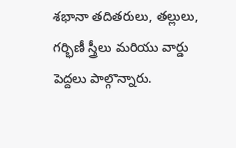శభానా తదితరులు, తల్లులు, గర్భిణీ స్త్రీలు మరియు వార్డు పెద్దలు పాల్గొన్నారు.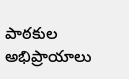పాఠకుల అభిప్రాయాలు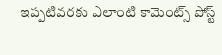ఇప్పటివరకు ఎలాంటి కామెంట్స్ పోస్ట్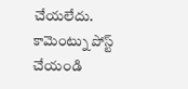చేయలేదు.
కామెంట్ను పోస్ట్ చేయండి